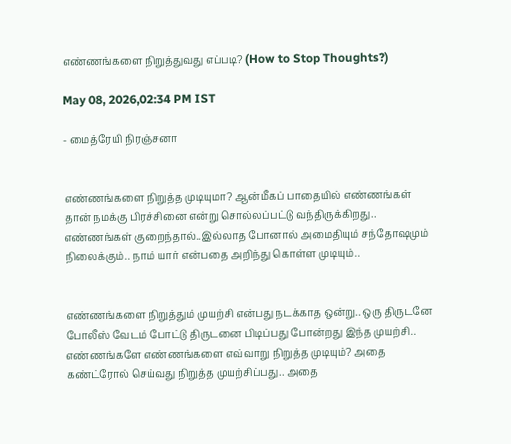எண்ணங்களை நிறுத்துவது எப்படி? (How to Stop Thoughts?)

May 08, 2026,02:34 PM IST

- மைத்ரேயி நிரஞ்சனா


எண்ணங்களை நிறுத்த முடியுமா? ஆன்மீகப் பாதையில் எண்ணங்கள் தான் நமக்கு பிரச்சினை என்று சொல்லப்பட்டு வந்திருக்கிறது.. எண்ணங்கள் குறைந்தால்..இல்லாத போனால் அமைதியும் சந்தோஷமும் நிலைக்கும்.. நாம் யார் என்பதை அறிந்து கொள்ள முடியும்..


எண்ணங்களை நிறுத்தும் முயற்சி என்பது நடக்காத ஒன்று.. ஒரு திருடனே போலீஸ் வேடம் போட்டு திருடனை பிடிப்பது போன்றது இந்த முயற்சி.. எண்ணங்களே எண்ணங்களை எவ்வாறு நிறுத்த முடியும்? அதை கண்ட்ரோல் செய்வது நிறுத்த முயற்சிப்பது.. அதை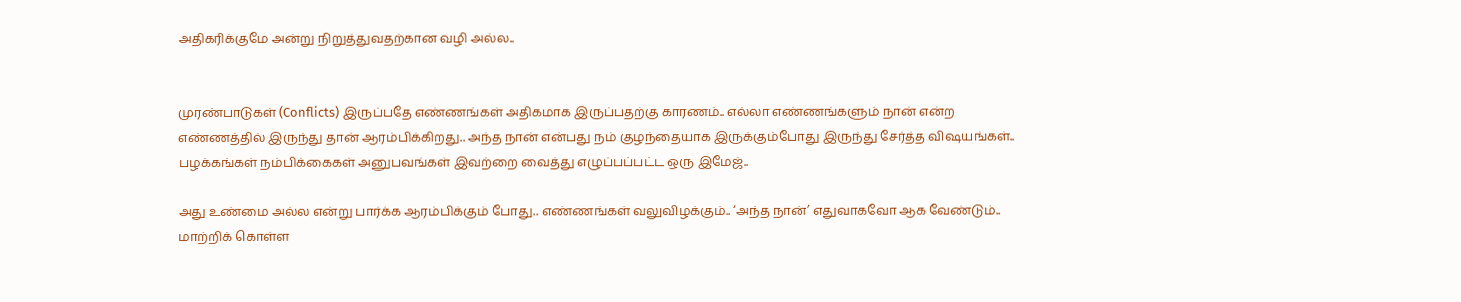அதிகரிக்குமே அன்று நிறுத்துவதற்கான வழி அல்ல..


முரண்பாடுகள் (Conflicts) இருப்பதே எண்ணங்கள் அதிகமாக இருப்பதற்கு காரணம்.. எல்லா எண்ணங்களும் நான் என்ற எண்ணத்தில் இருந்து தான் ஆரம்பிக்கிறது.. அந்த நான் என்பது நம் குழந்தையாக இருக்கும்போது இருந்து சேர்த்த விஷயங்கள்.. பழக்கங்கள் நம்பிக்கைகள் அனுபவங்கள் இவற்றை வைத்து எழுப்பப்பட்ட ஒரு இமேஜ்..

அது உண்மை அல்ல என்று பார்க்க ஆரம்பிக்கும் போது.. எண்ணங்கள் வலுவிழக்கும்.. ‘அந்த நான்’ எதுவாகவோ ஆக வேண்டும்.. மாற்றிக் கொள்ள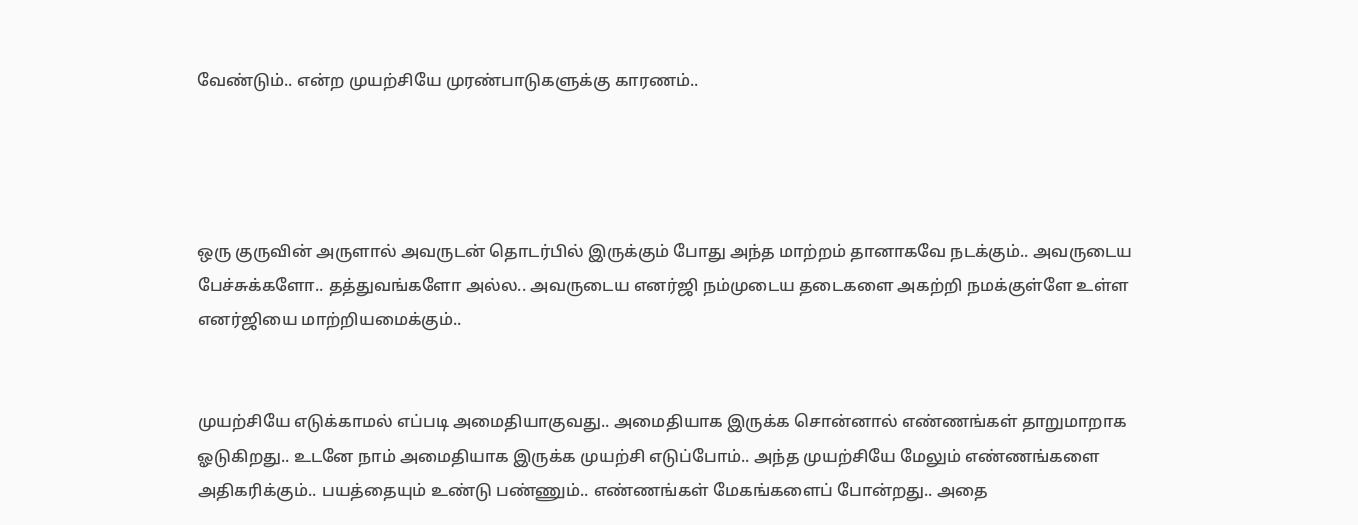வேண்டும்.. என்ற முயற்சியே முரண்பாடுகளுக்கு காரணம்..




ஒரு குருவின் அருளால் அவருடன் தொடர்பில் இருக்கும் போது அந்த மாற்றம் தானாகவே நடக்கும்.. அவருடைய பேச்சுக்களோ.. தத்துவங்களோ அல்ல.. அவருடைய எனர்ஜி நம்முடைய தடைகளை அகற்றி நமக்குள்ளே உள்ள எனர்ஜியை மாற்றியமைக்கும்..


முயற்சியே எடுக்காமல் எப்படி அமைதியாகுவது.. அமைதியாக இருக்க சொன்னால் எண்ணங்கள் தாறுமாறாக ஓடுகிறது.. உடனே நாம் அமைதியாக இருக்க முயற்சி எடுப்போம்.. அந்த முயற்சியே மேலும் எண்ணங்களை அதிகரிக்கும்.. பயத்தையும் உண்டு பண்ணும்.. எண்ணங்கள் மேகங்களைப் போன்றது.. அதை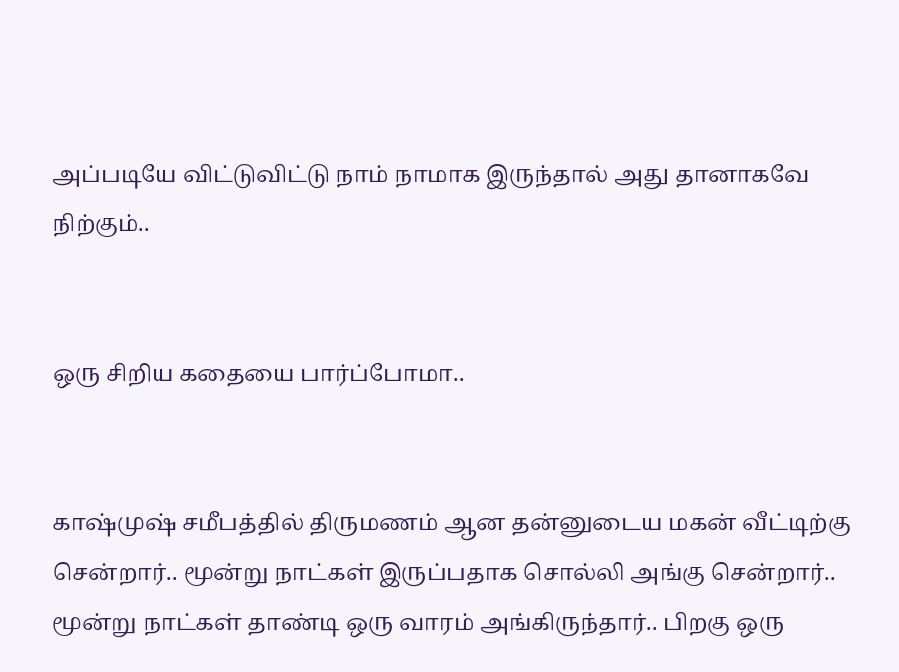அப்படியே விட்டுவிட்டு நாம் நாமாக இருந்தால் அது தானாகவே நிற்கும்..


ஒரு சிறிய கதையை பார்ப்போமா..


காஷ்முஷ் சமீபத்தில் திருமணம் ஆன தன்னுடைய மகன் வீட்டிற்கு சென்றார்.. மூன்று நாட்கள் இருப்பதாக சொல்லி அங்கு சென்றார்.. மூன்று நாட்கள் தாண்டி ஒரு வாரம் அங்கிருந்தார்.. பிறகு ஒரு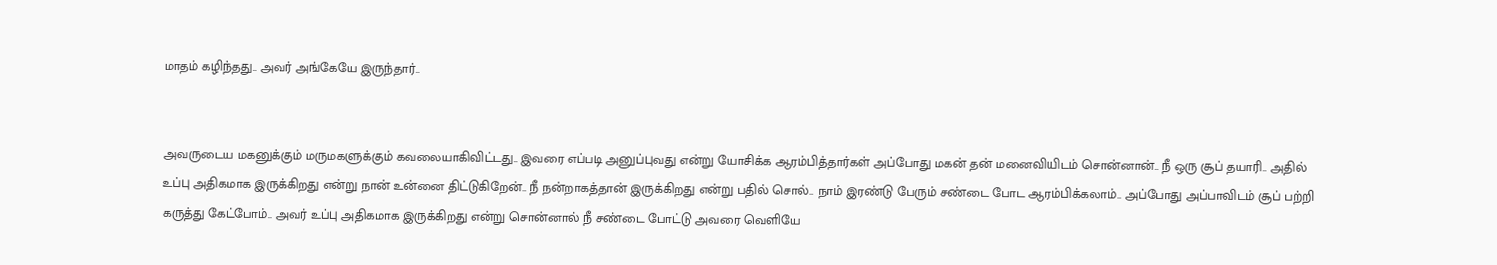மாதம் கழிந்தது.. அவர் அங்கேயே இருந்தார்..


அவருடைய மகனுக்கும் மருமகளுக்கும் கவலையாகிவிட்டது.. இவரை எப்படி அனுப்புவது என்று யோசிக்க ஆரம்பித்தார்கள் அப்போது மகன் தன் மனைவியிடம் சொன்னான்.. நீ ஒரு சூப் தயாரி.. அதில் உப்பு அதிகமாக இருக்கிறது என்று நான் உன்னை திட்டுகிறேன்.. நீ நன்றாகத்தான் இருக்கிறது என்று பதில் சொல்.. நாம் இரண்டு பேரும் சண்டை போட ஆரம்பிக்கலாம்.. அப்போது அப்பாவிடம் சூப் பற்றி கருத்து கேட்போம்.. அவர் உப்பு அதிகமாக இருக்கிறது என்று சொன்னால் நீ சண்டை போட்டு அவரை வெளியே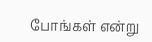போங்கள் என்று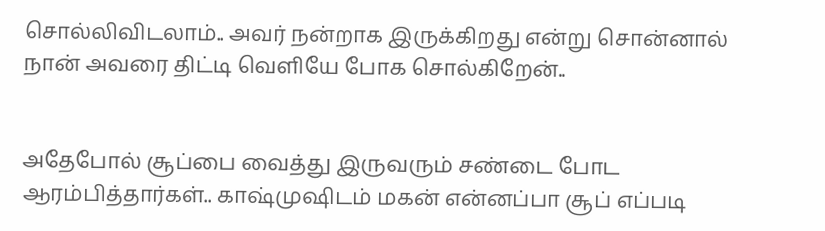சொல்லிவிடலாம்.. அவர் நன்றாக இருக்கிறது என்று சொன்னால் நான் அவரை திட்டி வெளியே போக சொல்கிறேன்..


அதேபோல் சூப்பை வைத்து இருவரும் சண்டை போட ஆரம்பித்தார்கள்.. காஷ்முஷிடம் மகன் என்னப்பா சூப் எப்படி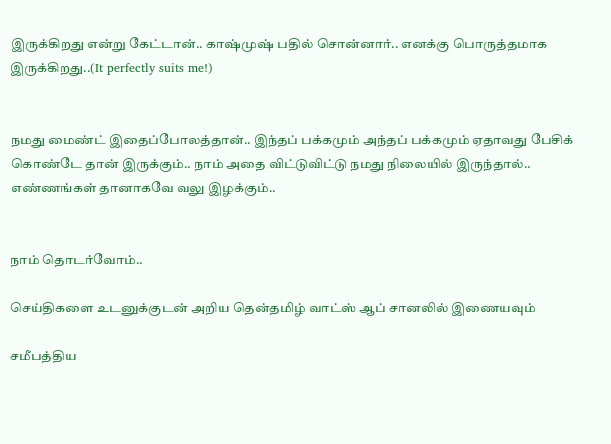இருக்கிறது என்று கேட்டான்.. காஷ்முஷ் பதில் சொன்னார்.. எனக்கு பொருத்தமாக இருக்கிறது..(It perfectly suits me!)


நமது மைண்ட் இதைப்போலத்தான்.. இந்தப் பக்கமும் அந்தப் பக்கமும் ஏதாவது பேசிக் கொண்டே தான் இருக்கும்.. நாம் அதை விட்டுவிட்டு நமது நிலையில் இருந்தால்.. எண்ணங்கள் தானாகவே வலு இழக்கும்..


நாம் தொடர்வோம்..

செய்திகளை உடனுக்குடன் அறிய தென்தமிழ் வாட்ஸ் ஆப் சானலில் இணையவும்

சமீபத்திய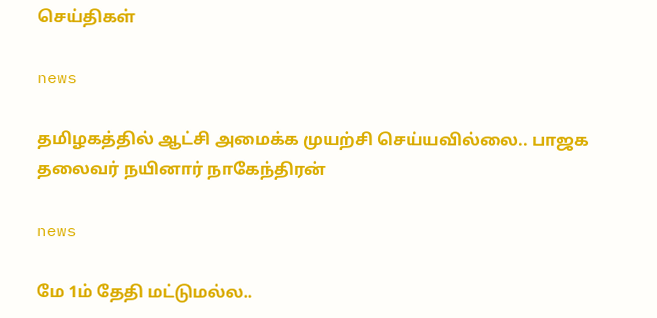செய்திகள்

news

தமிழகத்தில் ஆட்சி அமைக்க முயற்சி செய்யவில்லை.. பாஜக தலைவர் நயினார் நாகேந்திரன்

news

மே 1ம் தேதி மட்டுமல்ல..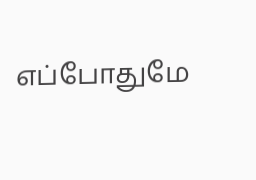எப்போதுமே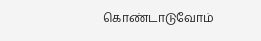கொண்டாடுவோம்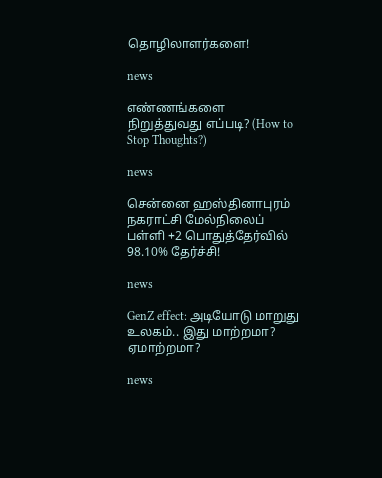தொழிலாளர்களை!

news

எண்ணங்களை நிறுத்துவது எப்படி? (How to Stop Thoughts?)

news

சென்னை ஹஸ்தினாபுரம் நகராட்சி மேல்நிலைப் பள்ளி +2 பொதுத்தேர்வில் 98.10% தேர்ச்சி!

news

GenZ effect: அடியோடு மாறுது உலகம்.. இது மாற்றமா? ஏமாற்றமா?

news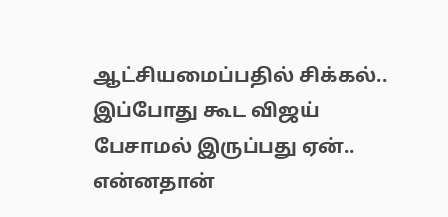ஆட்சியமைப்பதில் சிக்கல்.. இப்போது கூட விஜய் பேசாமல் இருப்பது ஏன்.. என்னதான்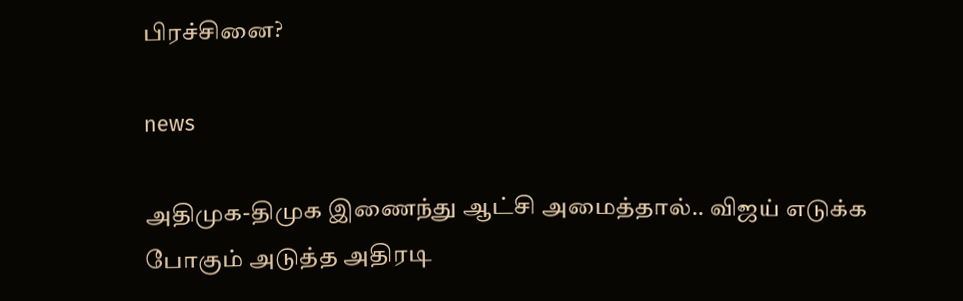பிரச்சினை?

news

அதிமுக-திமுக இணைந்து ஆட்சி அமைத்தால்.. விஜய் எடுக்க போகும் அடுத்த அதிரடி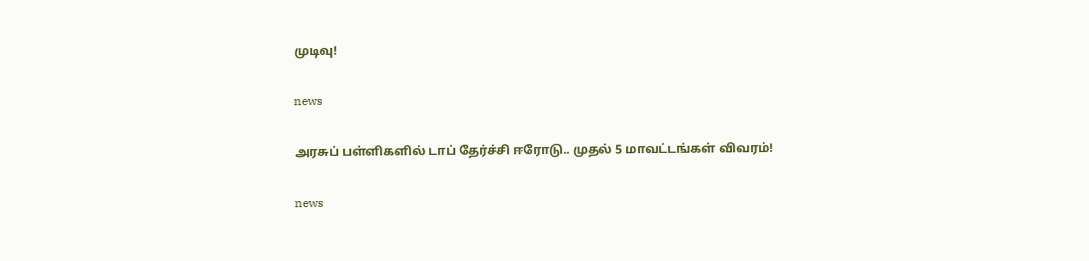முடிவு!

news

அரசுப் பள்ளிகளில் டாப் தேர்ச்சி ஈரோடு.. முதல் 5 மாவட்டங்கள் விவரம்!

news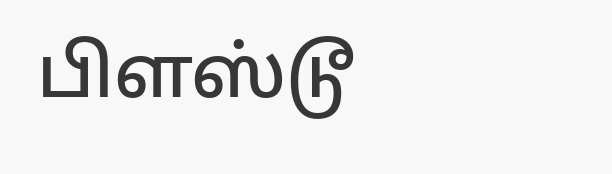பிளஸ்டூ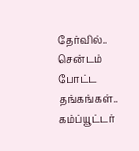தேர்வில்.. சென்டம் போட்ட தங்கங்கள்.. கம்ப்யூட்டர்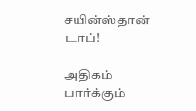சயின்ஸ்தான் டாப்!

அதிகம் பார்க்கும்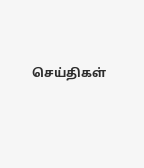செய்திகள்